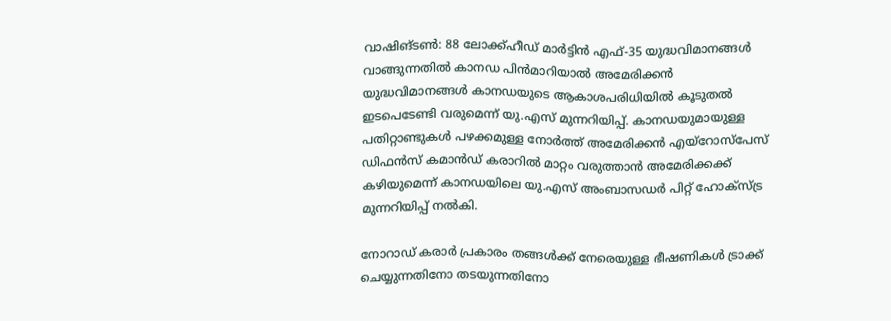വാഷിങ്ടൺ: 88 ലോക്ക്ഹീഡ് മാർട്ടിൻ എഫ്-35 യുദ്ധവിമാനങ്ങൾ വാങ്ങുന്നതിൽ കാനഡ പിൻമാറിയാൽ അമേരിക്കൻ യുദ്ധവിമാനങ്ങൾ കാനഡയുടെ ആകാശപരിധിയിൽ കൂടുതൽ ഇടപെടേണ്ടി വരുമെന്ന് യു.എസ് മുന്നറിയിപ്പ്. കാനഡയുമായുള്ള പതിറ്റാണ്ടുകൾ പഴക്കമുള്ള നോർത്ത് അമേരിക്കൻ എയ്‌റോസ്‌പേസ് ഡിഫൻസ് കമാൻഡ് കരാറിൽ മാറ്റം വരുത്താൻ അമേരിക്കക്ക് കഴിയുമെന്ന് കാനഡയിലെ യു.എസ് അംബാസഡർ പിറ്റ് ഹോക്സ്ട്ര മുന്നറിയിപ്പ് നൽകി.

നോറാഡ് കരാർ പ്രകാരം തങ്ങൾക്ക് നേരെയുള്ള ഭീഷണികൾ ട്രാക്ക് ചെയ്യുന്നതിനോ തടയുന്നതിനോ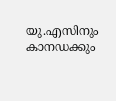യു.എസിനും കാനഡക്കും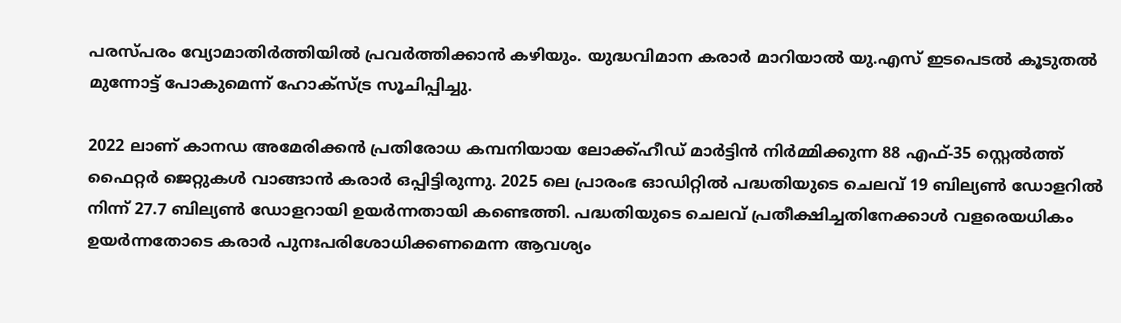പരസ്പരം വ്യോമാതിർത്തിയിൽ പ്രവർത്തിക്കാൻ കഴിയും. യുദ്ധവിമാന കരാർ മാറിയാൽ യു.എസ് ഇടപെടൽ കൂടുതൽ മുന്നോട്ട് പോകുമെന്ന് ഹോക്സ്ട്ര സൂചിപ്പിച്ചു.

2022 ലാണ് കാനഡ അമേരിക്കൻ പ്രതിരോധ കമ്പനിയായ ലോക്ക്ഹീഡ് മാർട്ടിൻ നിർമ്മിക്കുന്ന 88 എഫ്-35 സ്റ്റെൽത്ത് ഫൈറ്റർ ജെറ്റുകൾ വാങ്ങാൻ കരാർ ഒപ്പിട്ടിരുന്നു. 2025 ലെ പ്രാരംഭ ഓഡിറ്റിൽ പദ്ധതിയുടെ ചെലവ് 19 ബില്യൺ ഡോളറിൽ നിന്ന് 27.7 ബില്യൺ ഡോളറായി ഉയർന്നതായി കണ്ടെത്തി. പദ്ധതിയുടെ ചെലവ് പ്രതീക്ഷിച്ചതിനേക്കാൾ വളരെയധികം ഉയർന്നതോടെ കരാർ പുനഃപരിശോധിക്കണമെന്ന ആവശ്യം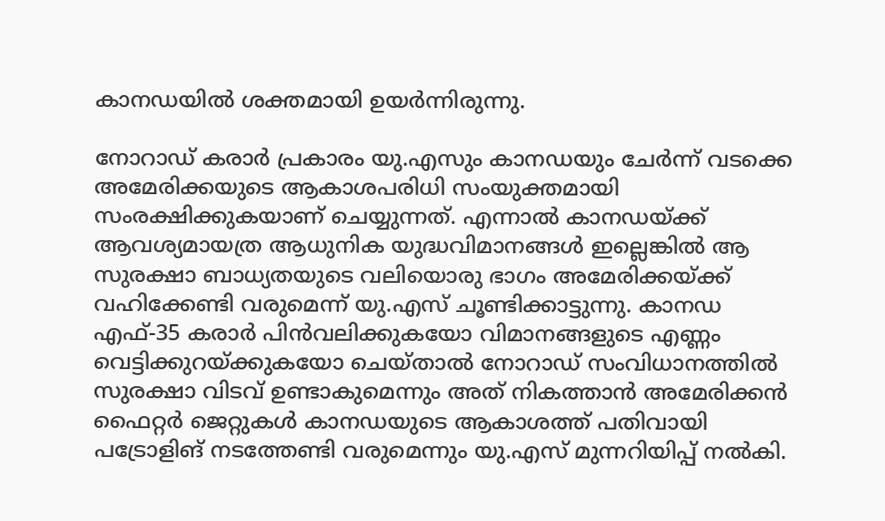കാനഡയിൽ ശക്തമായി ഉയർന്നിരുന്നു.

നോറാഡ് കരാർ പ്രകാരം യു.എസും കാനഡയും ചേർന്ന് വടക്കെ അമേരിക്കയുടെ ആകാശപരിധി സംയുക്തമായി സംരക്ഷിക്കുകയാണ് ചെയ്യുന്നത്. എന്നാൽ കാനഡയ്ക്ക് ആവശ്യമായത്ര ആധുനിക യുദ്ധവിമാനങ്ങൾ ഇല്ലെങ്കിൽ ആ സുരക്ഷാ ബാധ്യതയുടെ വലിയൊരു ഭാഗം അമേരിക്കയ്ക്ക് വഹിക്കേണ്ടി വരുമെന്ന് യു.എസ് ചൂണ്ടിക്കാട്ടുന്നു. കാനഡ എഫ്-35 കരാർ പിന്‍വലിക്കുകയോ വിമാനങ്ങളുടെ എണ്ണം വെട്ടിക്കുറയ്ക്കുകയോ ചെയ്താൽ നോറാഡ് സംവിധാനത്തിൽ സുരക്ഷാ വിടവ് ഉണ്ടാകുമെന്നും അത് നികത്താൻ അമേരിക്കൻ ഫൈറ്റർ ജെറ്റുകൾ കാനഡയുടെ ആകാശത്ത് പതിവായി പട്രോളിങ് നടത്തേണ്ടി വരുമെന്നും യു.എസ് മുന്നറിയിപ്പ് നൽകി.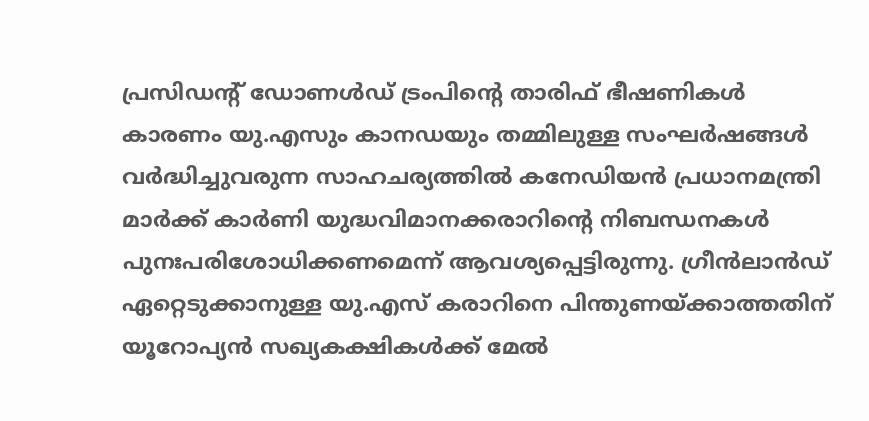പ്രസിഡന്റ് ഡോണൾഡ് ട്രംപിന്റെ താരിഫ് ഭീഷണികൾ കാരണം യു.എസും കാനഡയും തമ്മിലുള്ള സംഘർഷങ്ങൾ വർദ്ധിച്ചുവരുന്ന സാഹചര്യത്തിൽ കനേഡിയൻ പ്രധാനമന്ത്രി മാർക്ക് കാർണി യുദ്ധവിമാനക്കരാറിന്‍റെ നിബന്ധനകൾ പുനഃപരിശോധിക്കണമെന്ന് ആവശ്യപ്പെട്ടിരുന്നു. ഗ്രീൻലാൻഡ് ഏറ്റെടുക്കാനുള്ള യു.എസ് കരാറിനെ പിന്തുണയ്ക്കാത്തതിന് യൂറോപ്യൻ സഖ്യകക്ഷികൾക്ക് മേൽ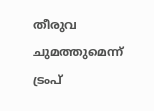തീരുവ ചുമത്തുമെന്ന് ട്രംപ്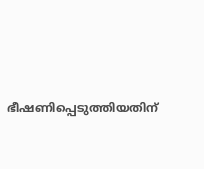ഭീഷണിപ്പെടുത്തിയതിന്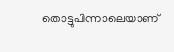തൊട്ടുപിന്നാലെയാണ്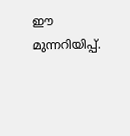ഈ മുന്നറിയിപ്പ്.